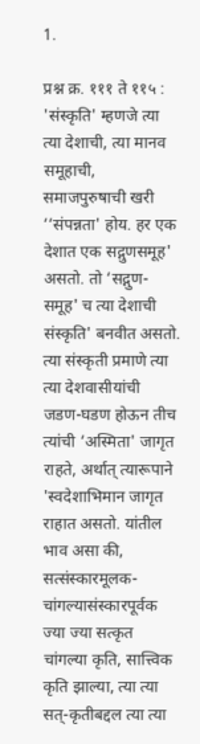1.

प्रश्न क्र. १११ ते ११५ : 'संस्कृति' म्हणजे त्या त्या देशाची, त्या मानव समूहाची, समाजपुरुषाची खरी ‘‘संपन्नता' होय. हर एक देशात एक सद्गुणसमूह' असतो. तो ‘सद्गुण-समूह' च त्या देशाची संस्कृति' बनवीत असतो. त्या संस्कृती प्रमाणे त्या त्या देशवासीयांची जडण-घडण होऊन तीच त्यांची ‘अस्मिता' जागृत राहते, अर्थात् त्यारूपाने 'स्वदेशाभिमान जागृत राहात असतो. यांतील भाव असा की, सत्संस्कारमूलक-चांगल्यासंस्कारपूर्वक ज्या ज्या सत्कृत चांगल्या कृति, सात्त्विक कृति झाल्या, त्या त्या सत्-कृतीबद्दल त्या त्या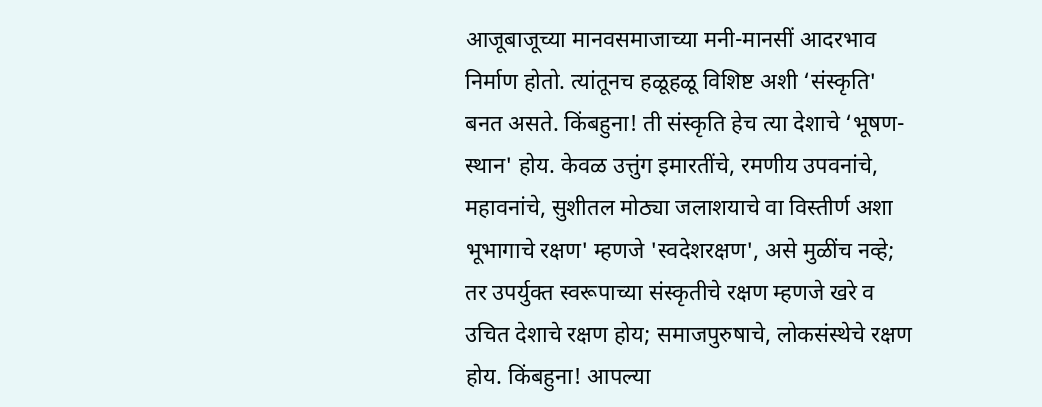आजूबाजूच्या मानवसमाजाच्या मनी-मानसीं आदरभाव निर्माण होतो. त्यांतूनच हळूहळू विशिष्ट अशी ‘संस्कृति' बनत असते. किंबहुना! ती संस्कृति हेच त्या देशाचे ‘भूषण-स्थान' होय. केवळ उत्तुंग इमारतींचे, रमणीय उपवनांचे, महावनांचे, सुशीतल मोठ्या जलाशयाचे वा विस्तीर्ण अशा भूभागाचे रक्षण' म्हणजे 'स्वदेशरक्षण', असे मुळींच नव्हे; तर उपर्युक्त स्वरूपाच्या संस्कृतीचे रक्षण म्हणजे खरे व उचित देशाचे रक्षण होय; समाजपुरुषाचे, लोकसंस्थेचे रक्षण होय. किंबहुना! आपल्या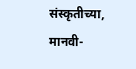संस्कृतीच्या, मानवी-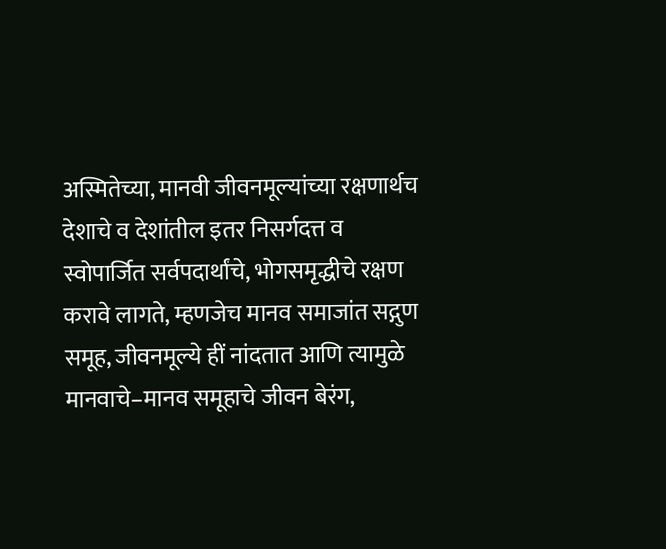अस्मितेच्या, मानवी जीवनमूल्यांच्या रक्षणार्थच देशाचे व देशांतील इतर निसर्गदत्त व स्वोपार्जित सर्वपदार्थांचे, भोगसमृद्धीचे रक्षण करावे लागते, म्हणजेच मानव समाजांत सद्गुण समूह, जीवनमूल्ये हीं नांदतात आणि त्यामुळे मानवाचे–मानव समूहाचे जीवन बेरंग,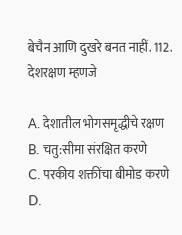बेचैन आणि दुखरे बनत नाहीं. 112. देशरक्षण म्हणजे

A. देशातील भोगसमृद्धीचे रक्षण
B. चतु:सीमा संरक्षित करणे
C. परकीय शक्तींचा बीमोड करणे
D.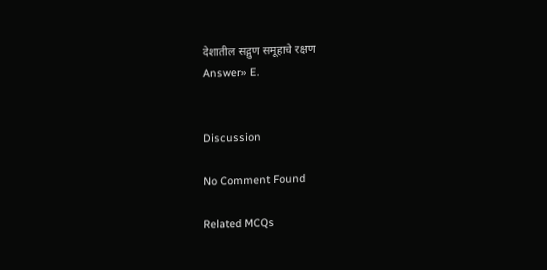देशातील सद्गुण समूहाचे रक्षण
Answer» E.


Discussion

No Comment Found

Related MCQs